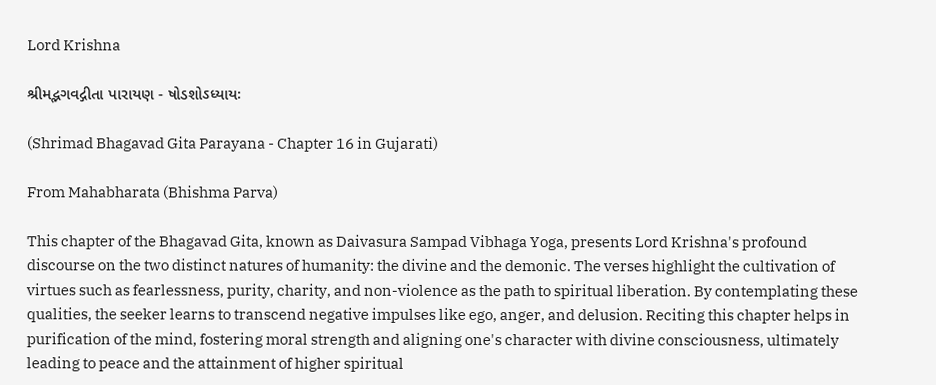Lord Krishna

શ્રીમદ્ભગવદ્ગીતા પારાયણ - ષોડશોઽધ્યાયઃ

(Shrimad Bhagavad Gita Parayana - Chapter 16 in Gujarati)

From Mahabharata (Bhishma Parva)

This chapter of the Bhagavad Gita, known as Daivasura Sampad Vibhaga Yoga, presents Lord Krishna's profound discourse on the two distinct natures of humanity: the divine and the demonic. The verses highlight the cultivation of virtues such as fearlessness, purity, charity, and non-violence as the path to spiritual liberation. By contemplating these qualities, the seeker learns to transcend negative impulses like ego, anger, and delusion. Reciting this chapter helps in purification of the mind, fostering moral strength and aligning one's character with divine consciousness, ultimately leading to peace and the attainment of higher spiritual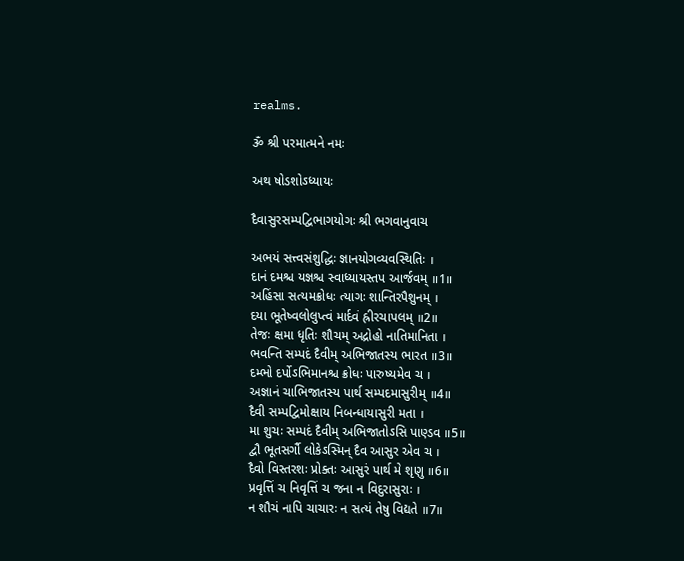realms.

ૐ શ્રી પરમાત્મને નમઃ

અથ ષોડશોઽધ્યાયઃ

દૈવાસુરસમ્પદ્વિભાગયોગઃ શ્રી ભગવાનુવાચ

અભયં સત્ત્વસંશુદ્ધિઃ જ્ઞાનયોગવ્યવસ્થિતિઃ ।
દાનં દમશ્ચ યજ્ઞશ્ચ સ્વાધ્યાયસ્તપ આર્જવમ્ ॥1॥
અહિંસા સત્યમક્રોધઃ ત્યાગઃ શાન્તિરપૈશુનમ્ ।
દયા ભૂતેષ્વલોલુપ્ત્વં માર્દવં હ્રીરચાપલમ્ ॥2॥
તેજઃ ક્ષમા ધૃતિઃ શૌચમ્ અદ્રોહો નાતિમાનિતા ।
ભવન્તિ સમ્પદં દૈવીમ્ અભિજાતસ્ય ભારત ॥3॥
દમ્ભો દર્પોઽભિમાનશ્ચ ક્રોધઃ પારુષ્યમેવ ચ ।
અજ્ઞાનં ચાભિજાતસ્ય પાર્થ સમ્પદમાસુરીમ્ ॥4॥
દૈવી સમ્પદ્વિમોક્ષાય નિબન્ધાયાસુરી મતા ।
મા શુચઃ સમ્પદં દૈવીમ્ અભિજાતોઽસિ પાણ્ડવ ॥5॥
દ્વૌ ભૂતસર્ગૌ લોકેઽસ્મિન્ દૈવ આસુર એવ ચ ।
દૈવો વિસ્તરશઃ પ્રોક્તઃ આસુરં પાર્થ મે શૃણુ ॥6॥
પ્રવૃત્તિં ચ નિવૃત્તિં ચ જના ન વિદુરાસુરાઃ ।
ન શૌચં નાપિ ચાચારઃ ન સત્યં તેષુ વિદ્યતે ॥7॥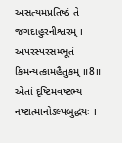અસત્યમપ્રતિષ્ઠં તે જગદાહુરનીશ્વરમ્ ।
અપરસ્પરસમ્ભૂતં કિમન્યત્કામહૈતુકમ્ ॥8॥
એતાં દૃષ્ટિમવષ્ટભ્ય નષ્ટાત્માનોઽલ્પબુદ્ધયઃ ।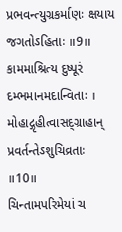પ્રભવન્ત્યુગ્રકર્માણઃ ક્ષયાય જગતોઽહિતાઃ ॥9॥
કામમાશ્રિત્ય દુષ્પૂરં દમ્ભમાનમદાન્વિતાઃ ।
મોહાદ્ગૃહીત્વાસદ્ગ્રાહાન્ પ્રવર્તન્તેઽશુચિવ્રતાઃ ॥10॥
ચિન્તામપરિમેયાં ચ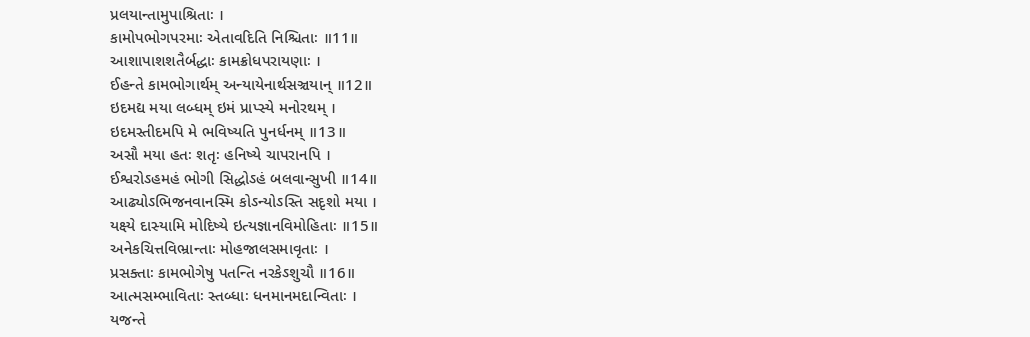પ્રલયાન્તામુપાશ્રિતાઃ ।
કામોપભોગપરમાઃ એતાવદિતિ નિશ્ચિતાઃ ॥11॥
આશાપાશશતૈર્બદ્ધાઃ કામક્રોધપરાયણાઃ ।
ઈહન્તે કામભોગાર્થમ્ અન્યાયેનાર્થસઞ્ચયાન્ ॥12॥
ઇદમદ્ય મયા લબ્ધમ્ ઇમં પ્રાપ્સ્યે મનોરથમ્ ।
ઇદમસ્તીદમપિ મે ભવિષ્યતિ પુનર્ધનમ્ ॥13॥
અસૌ મયા હતઃ શતૃઃ હનિષ્યે ચાપરાનપિ ।
ઈશ્વરોઽહમહં ભોગી સિદ્ધોઽહં બલવાન્સુખી ॥14॥
આઢ્યોઽભિજનવાનસ્મિ કોઽન્યોઽસ્તિ સદૃશો મયા ।
યક્ષ્યે દાસ્યામિ મોદિષ્યે ઇત્યજ્ઞાનવિમોહિતાઃ ॥15॥
અનેકચિત્તવિભ્રાન્તાઃ મોહજાલસમાવૃતાઃ ।
પ્રસક્તાઃ કામભોગેષુ પતન્તિ નરકેઽશુચૌ ॥16॥
આત્મસમ્ભાવિતાઃ સ્તબ્ધાઃ ધનમાનમદાન્વિતાઃ ।
યજન્તે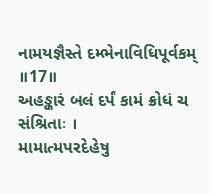નામયજ્ઞૈસ્તે દમ્ભેનાવિધિપૂર્વકમ્ ॥17॥
અહઙ્કારં બલં દર્પં કામં ક્રોધં ચ સંશ્રિતાઃ ।
મામાત્મપરદેહેષુ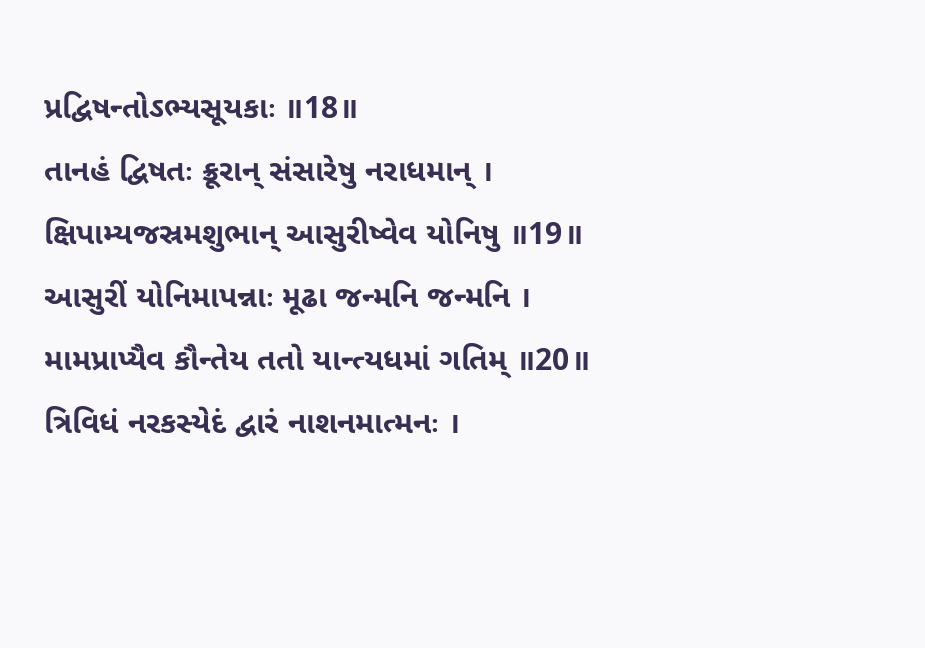પ્રદ્વિષન્તોઽભ્યસૂયકાઃ ॥18॥
તાનહં દ્વિષતઃ ક્રૂરાન્ સંસારેષુ નરાધમાન્ ।
ક્ષિપામ્યજસ્રમશુભાન્ આસુરીષ્વેવ યોનિષુ ॥19॥
આસુરીં યોનિમાપન્નાઃ મૂઢા જન્મનિ જન્મનિ ।
મામપ્રાપ્યૈવ કૌન્તેય તતો યાન્ત્યધમાં ગતિમ્ ॥20॥
ત્રિવિધં નરકસ્યેદં દ્વારં નાશનમાત્મનઃ ।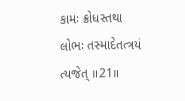કામઃ ક્રોધસ્તથા લોભઃ તસ્માદેતત્ત્રયં ત્યજેત્ ॥21॥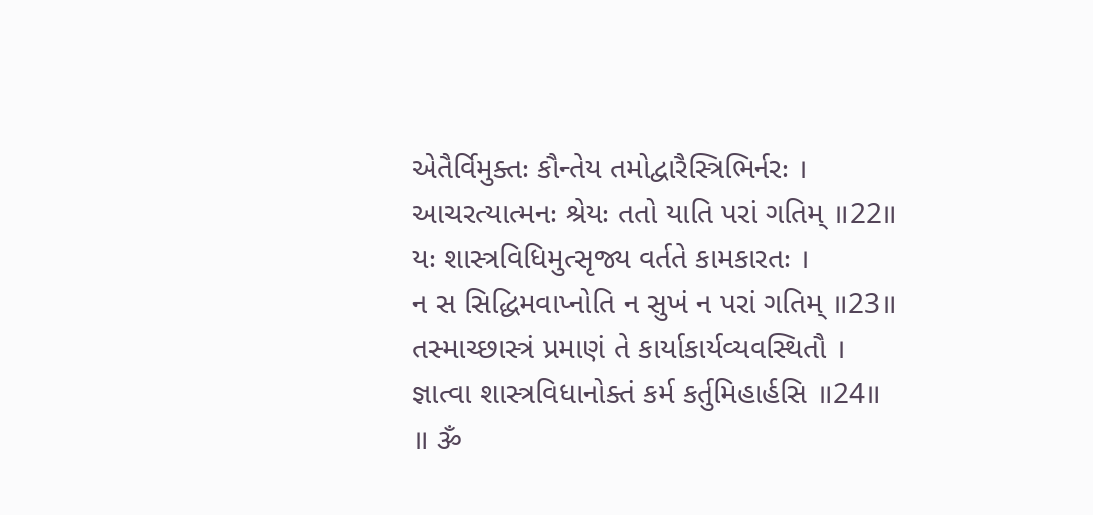એતૈર્વિમુક્તઃ કૌન્તેય તમોદ્વારૈસ્ત્રિભિર્નરઃ ।
આચરત્યાત્મનઃ શ્રેયઃ તતો યાતિ પરાં ગતિમ્ ॥22॥
યઃ શાસ્ત્રવિધિમુત્સૃજ્ય વર્તતે કામકારતઃ ।
ન સ સિદ્ધિમવાપ્નોતિ ન સુખં ન પરાં ગતિમ્ ॥23॥
તસ્માચ્છાસ્ત્રં પ્રમાણં તે કાર્યાકાર્યવ્યવસ્થિતૌ ।
જ્ઞાત્વા શાસ્ત્રવિધાનોક્તં કર્મ કર્તુમિહાર્હસિ ॥24॥
॥ ૐ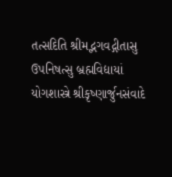તત્સદિતિ શ્રીમદ્ભગવદ્ગીતાસુ ઉપનિષત્સુ બ્રહ્મવિદ્યાયાં
યોગશાસ્ત્રે શ્રીકૃષ્ણાર્જુનસંવાદે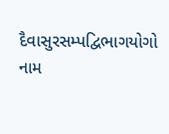દૈવાસુરસમ્પદ્વિભાગયોગો નામ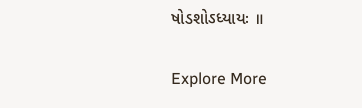ષોડશોઽધ્યાયઃ ॥

Explore More